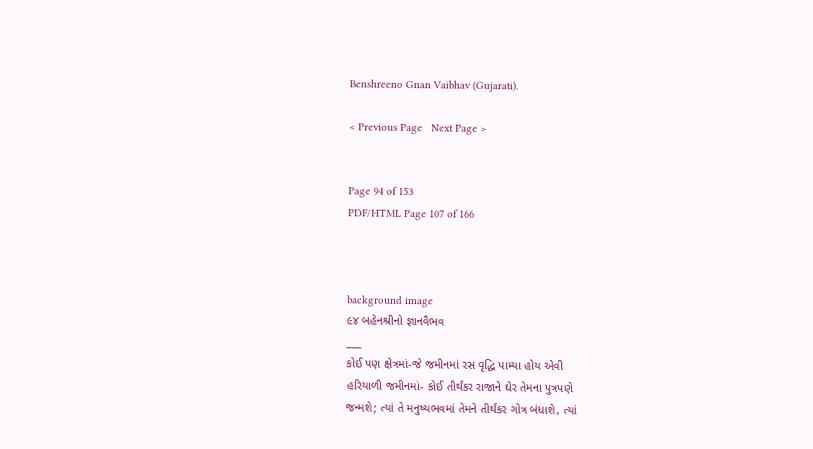Benshreeno Gnan Vaibhav (Gujarati).

< Previous Page   Next Page >


Page 94 of 153
PDF/HTML Page 107 of 166



background image
૯૪ બહેનશ્રીનો જ્ઞાનવૈભવ
___
કોઈ પણ ક્ષેત્રમાં-જે જમીનમાં રસ વૃદ્ધિ પામ્યા હોય એવી
હરિયાળી જમીનમાં- કોઈ તીર્થંકર રાજાને ઘેર તેમના પુત્રપણે
જન્મશે; ત્યાં તે મનુષ્યભવમાં તેમને તીર્થંકર ગોત્ર બંધાશે, ત્યાં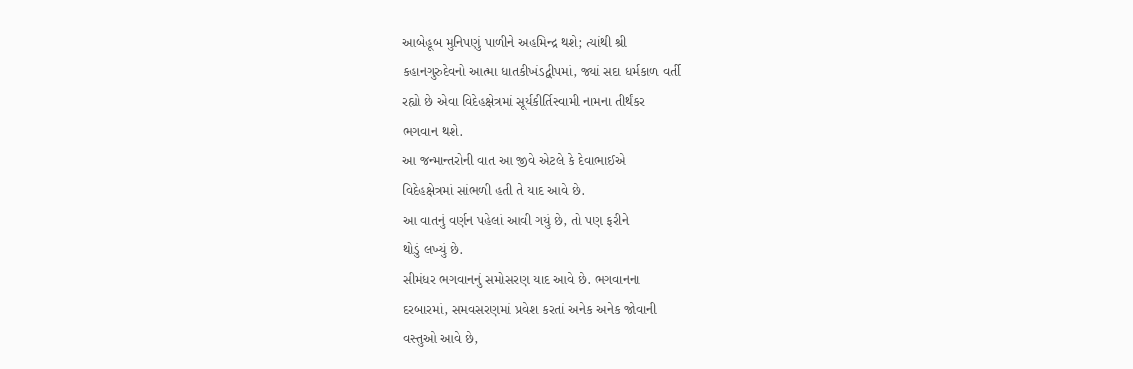આબેહૂબ મુનિપણું પાળીને અહમિન્દ્ર થશે; ત્યાંથી શ્રી
કહાનગુરુદેવનો આત્મા ધાતકીખંડદ્વીપમાં, જ્યાં સદા ધર્મકાળ વર્તી
રહ્યો છે એવા વિદેહક્ષેત્રમાં સૂર્યકીર્તિસ્વામી નામના તીર્થંકર
ભગવાન થશે.
આ જન્માન્તરોની વાત આ જીવે એટલે કે દેવાભાઈએ
વિદેહક્ષેત્રમાં સાંભળી હતી તે યાદ આવે છે.
આ વાતનું વર્ણન પહેલાં આવી ગયું છે, તો પણ ફરીને
થોડું લખ્યું છે.
સીમંધર ભગવાનનું સમોસરણ યાદ આવે છે. ભગવાનના
દરબારમાં, સમવસરણમાં પ્રવેશ કરતાં અનેક અનેક જોવાની
વસ્તુઓ આવે છે,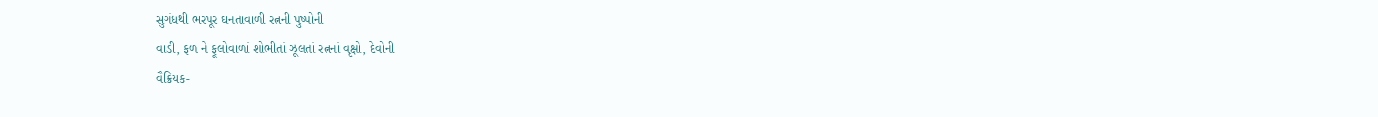સુગંધથી ભરપૂર ઘનતાવાળી રત્નની પુષ્પોની
વાડી, ફળ ને ફૂલોવાળાં શોભીતાં ઝૂલતાં રત્નનાં વૃક્ષો, દેવોની
વૈક્રિયક-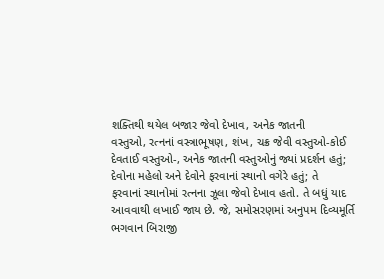શક્તિથી થયેલ બજાર જેવો દેખાવ, અનેક જાતની
વસ્તુઓ, રત્નનાં વસ્ત્રાભૂષણ, શંખ, ચક્ર જેવી વસ્તુઓ-કોઈ
દેવતાઈ વસ્તુઓ-, અનેક જાતની વસ્તુઓનું જ્યાં પ્રદર્શન હતું;
દેવોના મહેલો અને દેવોને ફરવાનાં સ્થાનો વગેરે હતું; તે
ફરવાનાં સ્થાનોમાં રત્નના ઝૂલા જેવો દેખાવ હતો. તે બધું યાદ
આવવાથી લખાઈ જાય છે. જે, સમોસરણમાં અનુપમ દિવ્યમૂર્તિ
ભગવાન બિરાજી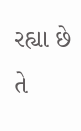રહ્યા છે તે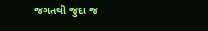જગતથી જુદા જ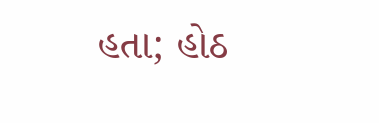હતા; હોઠ